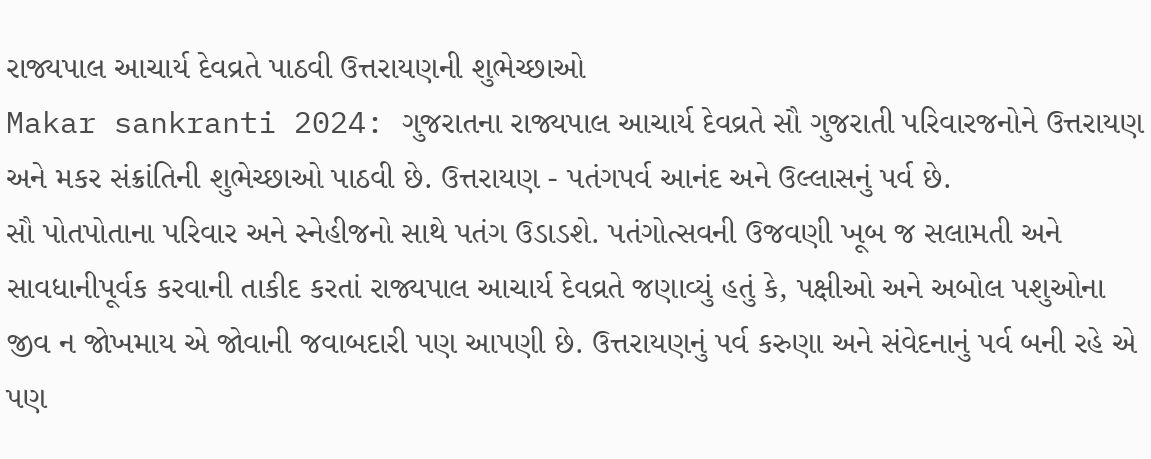રાજ્યપાલ આચાર્ય દેવવ્રતે પાઠવી ઉત્તરાયણની શુભેચ્છાઓ
Makar sankranti 2024: ગુજરાતના રાજ્યપાલ આચાર્ય દેવવ્રતે સૌ ગુજરાતી પરિવારજનોને ઉત્તરાયણ અને મકર સંક્રાંતિની શુભેચ્છાઓ પાઠવી છે. ઉત્તરાયણ - પતંગપર્વ આનંદ અને ઉલ્લાસનું પર્વ છે.
સૌ પોતપોતાના પરિવાર અને સ્નેહીજનો સાથે પતંગ ઉડાડશે. પતંગોત્સવની ઉજવણી ખૂબ જ સલામતી અને સાવધાનીપૂર્વક કરવાની તાકીદ કરતાં રાજ્યપાલ આચાર્ય દેવવ્રતે જણાવ્યું હતું કે, પક્ષીઓ અને અબોલ પશુઓના જીવ ન જોખમાય એ જોવાની જવાબદારી પણ આપણી છે. ઉત્તરાયણનું પર્વ કરુણા અને સંવેદનાનું પર્વ બની રહે એ પણ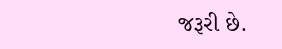જરૂરી છે.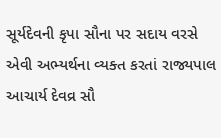સૂર્યદેવની કૃપા સૌના પર સદાય વરસે એવી અભ્યર્થના વ્યક્ત કરતાં રાજ્યપાલ આચાર્ય દેવવ્ર સૌ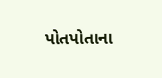પોતપોતાના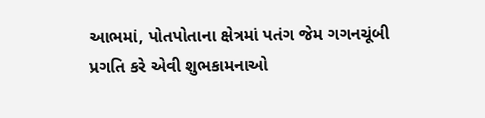આભમાં, પોતપોતાના ક્ષેત્રમાં પતંગ જેમ ગગનચૂંબી પ્રગતિ કરે એવી શુભકામનાઓ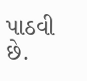પાઠવી છે.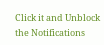Click it and Unblock the Notifications